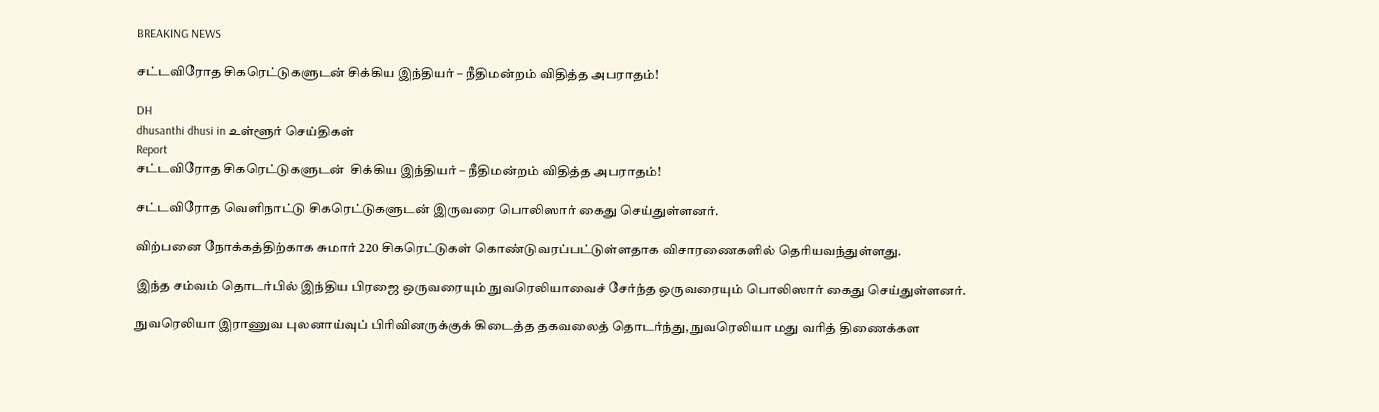BREAKING NEWS

சட்டவிரோத சிகரெட்டுகளுடன் சிக்கிய இந்தியர் – நீதிமன்றம் விதித்த அபராதம்!

DH
dhusanthi dhusi in உள்ளூர் செய்திகள்
Report
சட்டவிரோத சிகரெட்டுகளுடன்  சிக்கிய இந்தியர் – நீதிமன்றம் விதித்த அபராதம்!

சட்டவிரோத வெளிநாட்டு சிகரெட்டுகளுடன் இருவரை பொலிஸார் கைது செய்துள்ளனர்.

விற்பனை நோக்கத்திற்காக சுமார் 220 சிகரெட்டுகள் கொண்டுவரப்பட்டுள்ளதாக விசாரணைகளில் தெரியவந்துள்ளது.

இந்த சம்வம் தொடர்பில் இந்திய பிரஜை ஒருவரையும் நுவரெலியாவைச் சேர்ந்த ஒருவரையும் பொலிஸார் கைது செய்துள்ளனர்.

நுவரெலியா இராணுவ புலனாய்வுப் பிரிவினருக்குக் கிடைத்த தகவலைத் தொடர்ந்து, நுவரெலியா மது வரித் திணைக்கள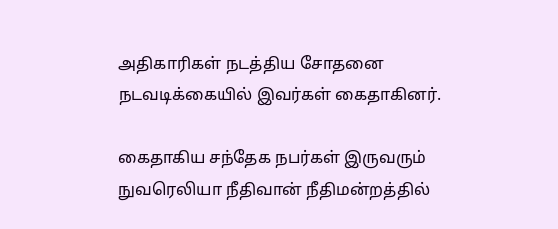அதிகாரிகள் நடத்திய சோதனை நடவடிக்கையில் இவர்கள் கைதாகினர்.

கைதாகிய சந்தேக நபர்கள் இருவரும் நுவரெலியா நீதிவான் நீதிமன்றத்தில்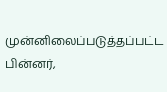முன்னிலைப்படுத்தப்பட்ட பின்னர்,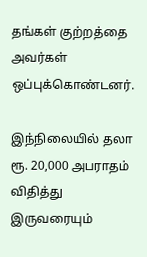தங்கள் குற்றத்தை அவர்கள் ஒப்புக்கொண்டனர்.

இந்நிலையில் தலா ரூ. 20,000 அபராதம் விதித்து இருவரையும்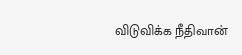விடுவிக்க நீதிவான்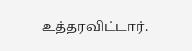உத்தரவிட்டார்.